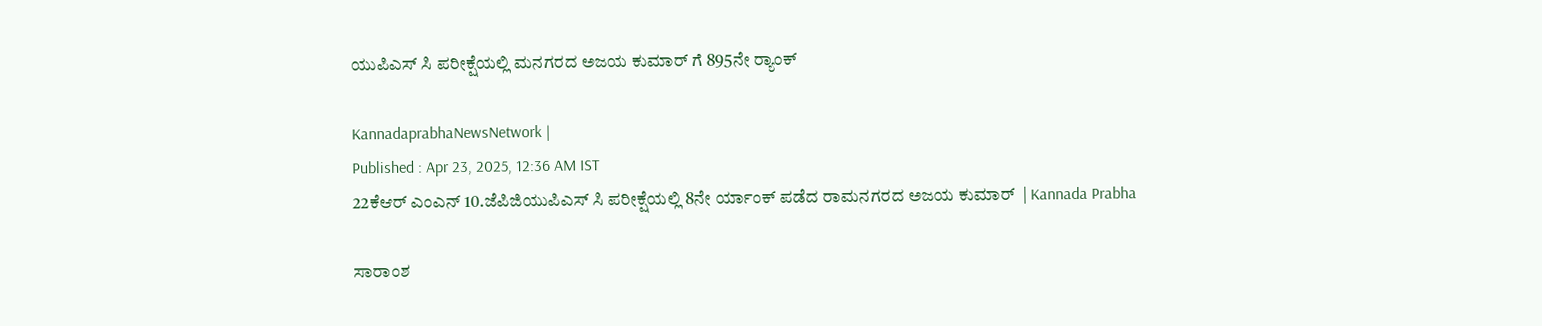ಯುಪಿಎಸ್ ಸಿ ಪರೀಕ್ಷೆಯಲ್ಲಿ ಮನಗರದ ಅಜಯ ಕುಮಾರ್ ಗೆ 895ನೇ ರ್‍ಯಾಂಕ್

KannadaprabhaNewsNetwork |
Published : Apr 23, 2025, 12:36 AM IST
22ಕೆಆರ್ ಎಂಎನ್ 10.ಜೆಪಿಜಿಯುಪಿಎಸ್ ಸಿ ಪರೀಕ್ಷೆಯಲ್ಲಿ 8ನೇ ರ್ಯಾಂಕ್ ಪಡೆದ ರಾಮನಗರದ ಅಜಯ ಕುಮಾರ್  | Kannada Prabha

ಸಾರಾಂಶ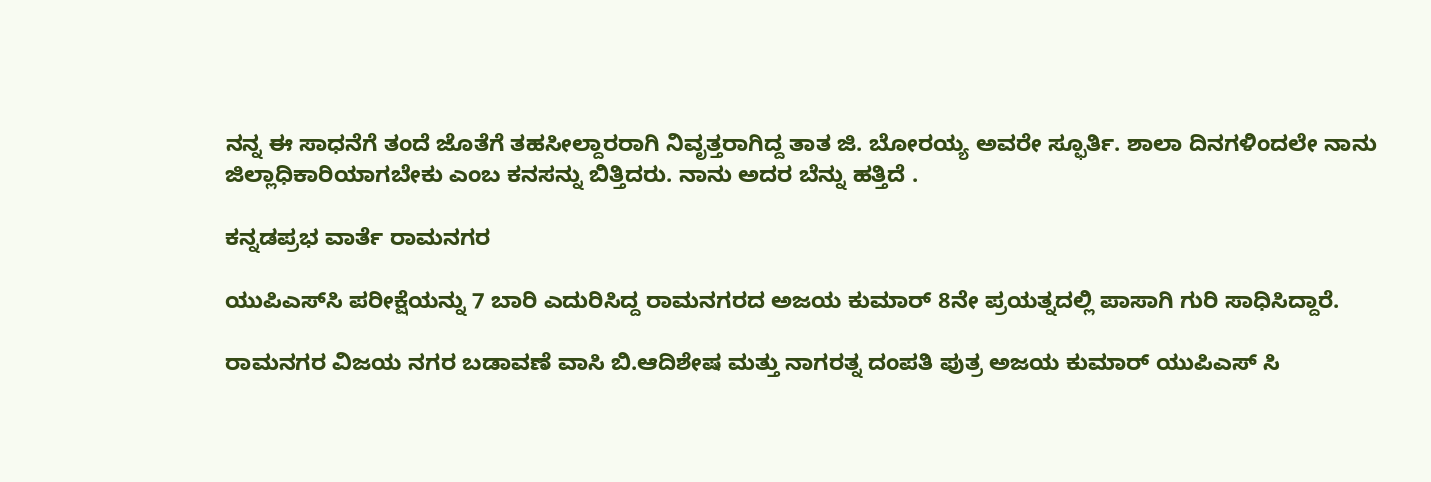ನನ್ನ ಈ ಸಾಧನೆಗೆ ತಂದೆ ಜೊತೆಗೆ ತಹಸೀಲ್ದಾರರಾಗಿ ನಿವೃತ್ತರಾಗಿದ್ದ ತಾತ ಜಿ. ಬೋರಯ್ಯ ಅವರೇ ಸ್ಫೂರ್ತಿ. ಶಾಲಾ ದಿನಗಳಿಂದಲೇ ನಾನು ಜಿಲ್ಲಾಧಿಕಾರಿಯಾಗಬೇಕು ಎಂಬ ಕನಸನ್ನು ಬಿತ್ತಿದರು. ನಾನು ಅದರ ಬೆನ್ನು ಹತ್ತಿದೆ .

ಕನ್ನಡಪ್ರಭ ವಾರ್ತೆ ರಾಮನಗರ

ಯುಪಿಎಸ್‌ಸಿ ಪರೀಕ್ಷೆಯನ್ನು 7 ಬಾರಿ ಎದುರಿಸಿದ್ದ ರಾಮನಗರದ ಅಜಯ ಕುಮಾರ್ 8ನೇ ಪ್ರಯತ್ನದಲ್ಲಿ ಪಾಸಾಗಿ ಗುರಿ ಸಾಧಿಸಿದ್ದಾರೆ.

ರಾಮನಗರ ವಿಜಯ ನಗರ ಬಡಾವಣೆ ವಾಸಿ ಬಿ.ಆದಿಶೇಷ ಮತ್ತು ನಾಗರತ್ನ ದಂಪತಿ ಪುತ್ರ ಅಜಯ ಕುಮಾರ್ ಯುಪಿಎಸ್ ಸಿ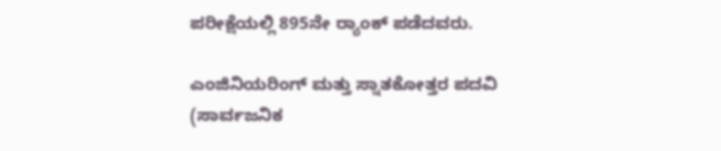ಪರೀಕ್ಷೆಯಲ್ಲಿ 895ನೇ ರ್‍ಯಾಂಕ್ ಪಡೆದವರು.

ಎಂಜಿನಿಯರಿಂಗ್ ಮತ್ತು ಸ್ನಾತಕೋತ್ತರ ಪದವಿ (ಸಾರ್ವಜನಿಕ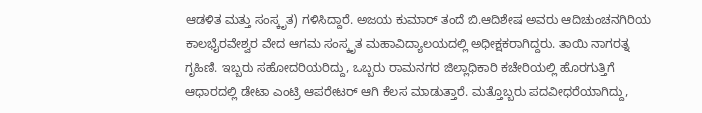ಆಡಳಿತ ಮತ್ತು ಸಂಸ್ಕೃತ) ಗಳಿಸಿದ್ದಾರೆ. ಅಜಯ ಕುಮಾರ್ ತಂದೆ ಬಿ.ಆದಿಶೇಷ ಅವರು ಆದಿಚುಂಚನಗಿರಿಯ ಕಾಲಭೈರವೇಶ್ವರ ವೇದ ಆಗಮ ಸಂಸ್ಕೃತ ಮಹಾವಿದ್ಯಾಲಯದಲ್ಲಿ ಅಧೀಕ್ಷಕರಾಗಿದ್ದರು. ತಾಯಿ ನಾಗರತ್ನ ಗೃಹಿಣಿ. ಇಬ್ಬರು ಸಹೋದರಿಯರಿದ್ದು, ಒಬ್ಬರು ರಾಮನಗರ ಜಿಲ್ಲಾಧಿಕಾರಿ ಕಚೇರಿಯಲ್ಲಿ ಹೊರಗುತ್ತಿಗೆ ಆಧಾರದಲ್ಲಿ ಡೇಟಾ ಎಂಟ್ರಿ ಆಪರೇಟರ್ ಆಗಿ ಕೆಲಸ ಮಾಡುತ್ತಾರೆ. ಮತ್ತೊಬ್ಬರು ಪದವೀಧರೆಯಾಗಿದ್ದು,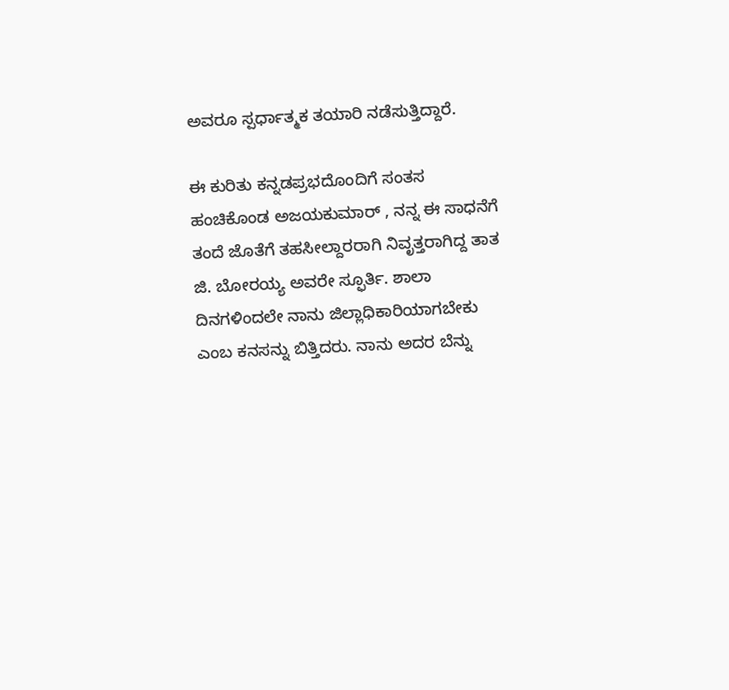ಅವರೂ ಸ್ಪರ್ಧಾತ್ಮಕ ತಯಾರಿ ನಡೆಸುತ್ತಿದ್ದಾರೆ.

ಈ ಕುರಿತು ಕನ್ನಡಪ್ರಭದೊಂದಿಗೆ ಸಂತಸ ಹಂಚಿಕೊಂಡ ಅಜಯಕುಮಾರ್ , ನನ್ನ ಈ ಸಾಧನೆಗೆ ತಂದೆ ಜೊತೆಗೆ ತಹಸೀಲ್ದಾರರಾಗಿ ನಿವೃತ್ತರಾಗಿದ್ದ ತಾತ ಜಿ. ಬೋರಯ್ಯ ಅವರೇ ಸ್ಫೂರ್ತಿ. ಶಾಲಾ ದಿನಗಳಿಂದಲೇ ನಾನು ಜಿಲ್ಲಾಧಿಕಾರಿಯಾಗಬೇಕು ಎಂಬ ಕನಸನ್ನು ಬಿತ್ತಿದರು. ನಾನು ಅದರ ಬೆನ್ನು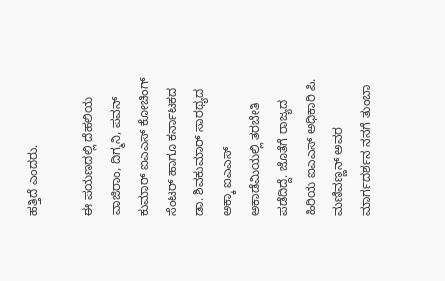ಹತ್ತಿದೆ ಎಂದರು.

ಈ ಪಯಣದಲ್ಲಿ ದೆಹಲಿಯ ವಾಜಿರಾಂ, ದಿಗ್ಮನಿ, ಪವನ್ ಕುಮಾರ್ ಐಎಎಸ್ ಕೋಚಿಂಗ್ ಸೆಂಟರ್ ಹಾಗೂ ಕರ್ನಾಟಕದ ಡಾ. ಶಿವಕುಮಾರ್ ಸಾರಥ್ಯದ ಅಕ್ಕಾ ಐಎಎಸ್‌ ಅಕಾಡೆಮಿಯಲ್ಲಿ ತರಬೇತಿ ಪಡೆದಿದ್ದೆ. ಜೊತೆಗೆ ರಾಜ್ಯದ ಹಿರಿಯ ಐಎಎಸ್‌ ಅಧಿಕಾರಿ ಪಿ. ಮಣಿವಣ್ಣನ್ ಅವರ ಮಾರ್ಗದರ್ಶನ ನನಗೆ ತುಂಬಾ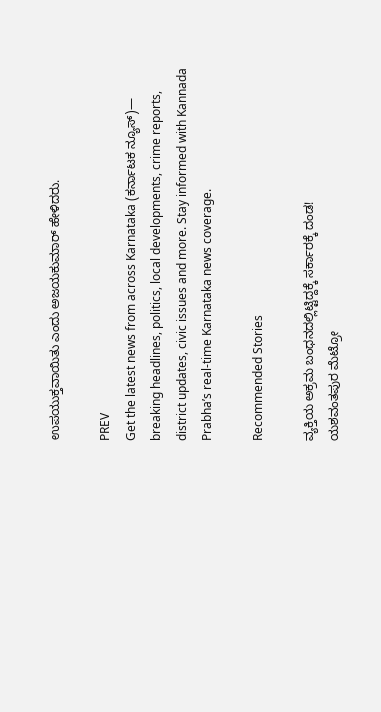ಉಪಯುಕ್ತವಾಯಿತು ಎಂದು ಅಜಯಕುಮಾರ್ ಹೇಳಿದರು.

PREV
Get the latest news from across Karnataka (ಕರ್ನಾಟಕ ನ್ಯೂಸ್)— breaking headlines, politics, local developments, crime reports, district updates, civic issues and more. Stay informed with Kannada Prabha’s real‑time Karnataka news coverage.

Recommended Stories

ವ್ಯಕ್ತಿಯ ಅಕ್ರಮ ಬಂಧನದಲ್ಲಿಟ್ಟಿದ್ದಕ್ಕೆ ಸರ್ಕಾರಕ್ಕೆ ದಂಡ!
ಯಶವಂತಪುರ ಮೆಟ್ರೋ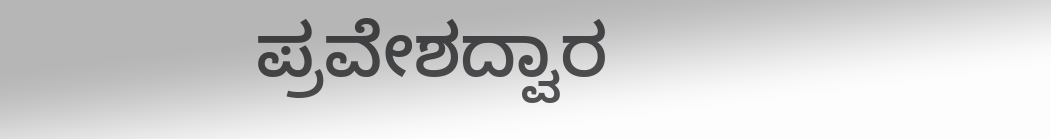ಪ್ರವೇಶದ್ವಾರ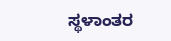ಸ್ಥಳಾಂತರ